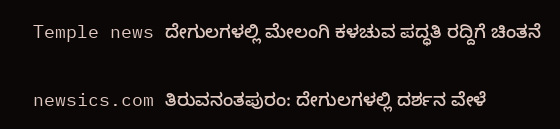Temple news ದೇಗುಲಗಳಲ್ಲಿ ಮೇಲಂಗಿ ಕಳಚುವ ಪದ್ಧತಿ ರದ್ದಿಗೆ ಚಿಂತನೆ

newsics.com ತಿರುವನಂತಪುರಂ: ದೇಗುಲಗಳಲ್ಲಿ ದರ್ಶನ ವೇಳೆ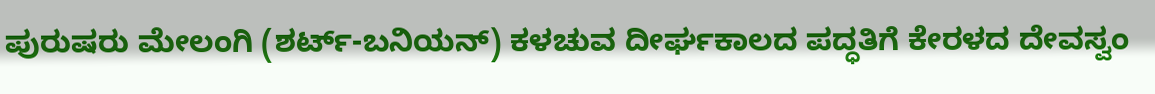ಪುರುಷರು ಮೇಲಂಗಿ (ಶರ್ಟ್-ಬನಿಯನ್) ಕಳಚುವ ದೀರ್ಘಕಾಲದ ಪದ್ಧತಿಗೆ ಕೇರಳದ ದೇವಸ್ವಂ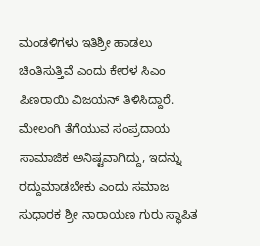ಮಂಡಳಿಗಳು ಇತಿಶ್ರೀ ಹಾಡಲು ಚಿಂತಿಸುತ್ತಿವೆ ಎಂದು ಕೇರಳ ಸಿಎಂ ಪಿಣರಾಯಿ ವಿಜಯನ್ ತಿಳಿಸಿದ್ದಾರೆ. ಮೇಲಂಗಿ ತೆಗೆಯುವ ಸಂಪ್ರದಾಯ ಸಾಮಾಜಿಕ ಅನಿಷ್ಟವಾಗಿದ್ದು, ಇದನ್ನು ರದ್ದುಮಾಡಬೇಕು ಎಂದು ಸಮಾಜ ಸುಧಾರಕ ಶ್ರೀ ನಾರಾಯಣ ಗುರು ಸ್ಥಾಪಿತ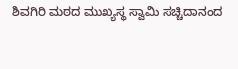ಶಿವಗಿರಿ ಮಠದ ಮುಖ್ಯಸ್ಥ ಸ್ವಾಮಿ ಸಚ್ಚಿದಾನಂದ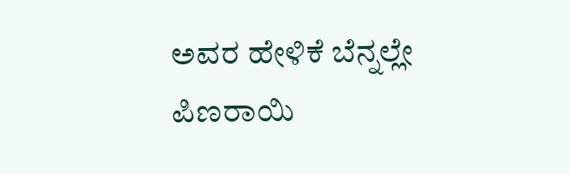ಅವರ ಹೇಳಿಕೆ ಬೆನ್ನಲ್ಲೇ ಪಿಣರಾಯಿ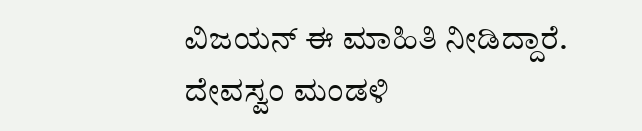ವಿಜಯನ್ ಈ ಮಾಹಿತಿ ನೀಡಿದ್ದಾರೆ. ದೇವಸ್ವಂ ಮಂಡಳಿ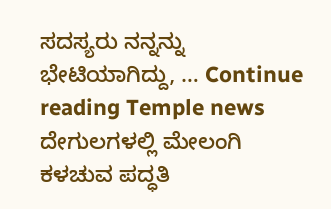ಸದಸ್ಯರು ನನ್ನನ್ನು ಭೇಟಿಯಾಗಿದ್ದು, … Continue reading Temple news ದೇಗುಲಗಳಲ್ಲಿ ಮೇಲಂಗಿ ಕಳಚುವ ಪದ್ಧತಿ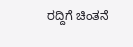ರದ್ದಿಗೆ ಚಿಂತನೆ